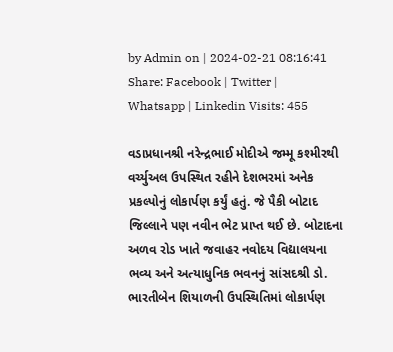by Admin on | 2024-02-21 08:16:41
Share: Facebook | Twitter | Whatsapp | Linkedin Visits: 455

વડાપ્રધાનશ્રી નરેન્દ્રભાઈ મોદીએ જમ્મૂ કશ્મીરથી વર્ચ્યુઅલ ઉપસ્થિત રહીને દેશભરમાં અનેક પ્રકલ્પોનું લોકાર્પણ કર્યું હતું. જે પૈકી બોટાદ જિલ્લાને પણ નવીન ભેટ પ્રાપ્ત થઈ છે. બોટાદના અળવ રોડ ખાતે જવાહર નવોદય વિદ્યાલયના ભવ્ય અને અત્યાધુનિક ભવનનું સાંસદશ્રી ડો. ભારતીબેન શિયાળની ઉપસ્થિતિમાં લોકાર્પણ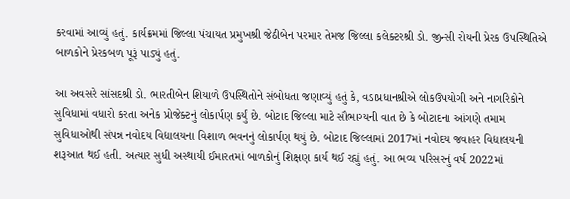કરવામાં આવ્યું હતું. કાર્યક્રમમાં જિલ્લા પંચાયત પ્રમુખશ્રી જેઠીબેન પરમાર તેમજ જિલ્લા કલેક્ટરશ્રી ડો. જીન્સી રોયની પ્રેરક ઉપસ્થિતિએ બાળકોને પ્રેરકબળ પૂરૂં પાડ્યું હતું.

આ અવસરે સાંસદશ્રી ડો. ભારતીબેન શિયાળે ઉપસ્થિતોને સંબોધતા જણાવ્યું હતું કે, વડાપ્રધાનશ્રીએ લોકઉપયોગી અને નાગરિકોને સુવિધામાં વધારો કરતા અનેક પ્રોજેક્ટનું લોકાર્પણ કર્યું છે. બોટાદ જિલ્લા માટે સૌભાગ્યની વાત છે કે બોટાદના આંગણે તમામ સુવિધાઓથી સંપન્ન નવોદય વિદ્યાલયના વિશાળ ભવનનું લોકાર્પણ થયું છે. બોટાદ જિલ્લામાં 2017માં નવોદય જવાહર વિદ્યાલયની શરૂઆત થઈ હતી. અત્યાર સુધી અસ્થાયી ઈમારતમાં બાળકોનું શિક્ષણ કાર્ય થઈ રહ્યું હતું. આ ભવ્ય પરિસરનું વર્ષ 2022માં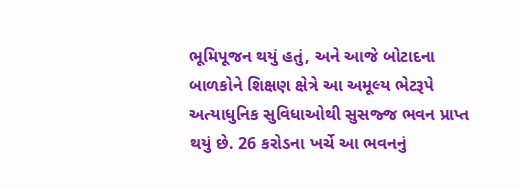ભૂમિપૂજન થયું હતું, અને આજે બોટાદના બાળકોને શિક્ષણ ક્ષેત્રે આ અમૂલ્ય ભેટરૂપે અત્યાધુનિક સુવિધાઓથી સુસજ્જ ભવન પ્રાપ્ત થયું છે. 26 કરોડના ખર્ચે આ ભવનનું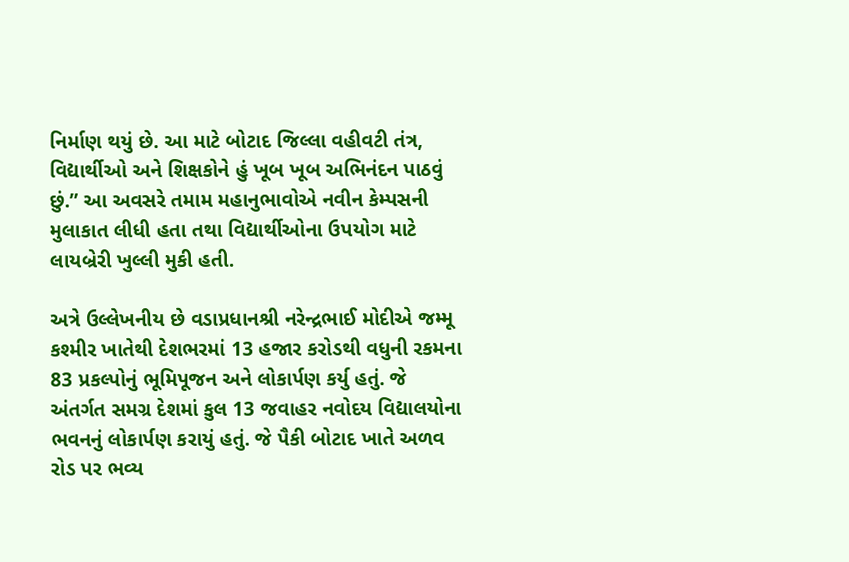નિર્માણ થયું છે. આ માટે બોટાદ જિલ્લા વહીવટી તંત્ર, વિદ્યાર્થીઓ અને શિક્ષકોને હું ખૂબ ખૂબ અભિનંદન પાઠવું છું.” આ અવસરે તમામ મહાનુભાવોએ નવીન કેમ્પસની મુલાકાત લીધી હતા તથા વિદ્યાર્થીઓના ઉપયોગ માટે લાયબ્રેરી ખુલ્લી મુકી હતી.

અત્રે ઉલ્લેખનીય છે વડાપ્રધાનશ્રી નરેન્દ્રભાઈ મોદીએ જમ્મૂ કશ્મીર ખાતેથી દેશભરમાં 13 હજાર કરોડથી વધુની રકમના 83 પ્રકલ્પોનું ભૂમિપૂજન અને લોકાર્પણ કર્યુ હતું. જે અંતર્ગત સમગ્ર દેશમાં કુલ 13 જવાહર નવોદય વિદ્યાલયોના ભવનનું લોકાર્પણ કરાયું હતું. જે પૈકી બોટાદ ખાતે અળવ રોડ પર ભવ્ય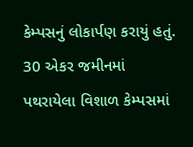કેમ્પસનું લોકાર્પણ કરાયું હતું. 30 એકર જમીનમાં પથરાયેલા વિશાળ કેમ્પસમાં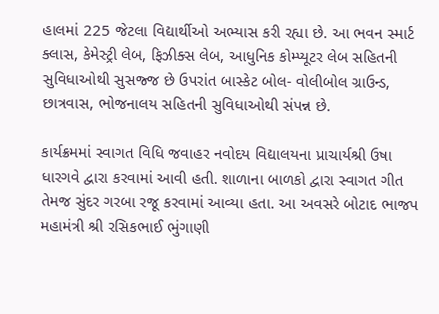હાલમાં 225 જેટલા વિદ્યાર્થીઓ અભ્યાસ કરી રહ્યા છે. આ ભવન સ્માર્ટ ક્લાસ, કેમેસ્ટ્રી લેબ, ફિઝીક્સ લેબ, આધુનિક કોમ્પ્યૂટર લેબ સહિતની સુવિધાઓથી સુસજ્જ છે ઉપરાંત બાસ્કેટ બોલ- વોલીબોલ ગ્રાઉન્ડ, છાત્રવાસ, ભોજનાલય સહિતની સુવિધાઓથી સંપન્ન છે.

કાર્યક્રમમાં સ્વાગત વિધિ જવાહર નવોદય વિદ્યાલયના પ્રાચાર્યશ્રી ઉષા ધારગવે દ્વારા કરવામાં આવી હતી. શાળાના બાળકો દ્વારા સ્વાગત ગીત તેમજ સુંદર ગરબા રજૂ કરવામાં આવ્યા હતા. આ અવસરે બોટાદ ભાજપ મહામંત્રી શ્રી રસિકભાઈ ભુંગાણી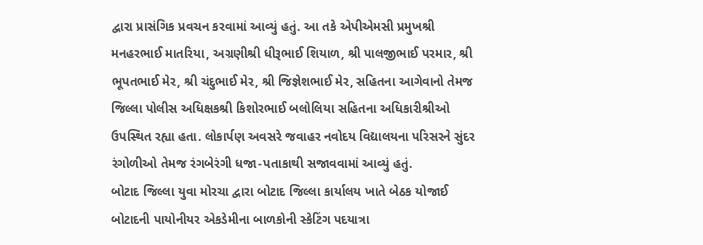દ્વારા પ્રાસંગિક પ્રવચન કરવામાં આવ્યું હતું. આ તકે એપીએમસી પ્રમુખશ્રી મનહરભાઈ માતરિયા, અગ્રણીશ્રી ધીરૂભાઈ શિયાળ, શ્રી પાલજીભાઈ પરમાર, શ્રી ભૂપતભાઈ મેર, શ્રી ચંદુભાઈ મેર, શ્રી જિજ્ઞેશભાઈ મેર, સહિતના આગેવાનો તેમજ જિલ્લા પોલીસ અધિક્ષકશ્રી કિશોરભાઈ બલોલિયા સહિતના અધિકારીશ્રીઓ ઉપસ્થિત રહ્યા હતા. લોકાર્પણ અવસરે જવાહર નવોદય વિદ્યાલયના પરિસરને સુંદર રંગોળીઓ તેમજ રંગબેરંગી ધજા-પતાકાથી સજાવવામાં આવ્યું હતું.
બોટાદ જિલ્લા યુવા મોરચા દ્વારા બોટાદ જિલ્લા કાર્યાલય ખાતે બેઠક યોજાઈ
બોટાદની પાયોનીયર એકડેમીના બાળકોની સ્કેટિંગ પદયાત્રા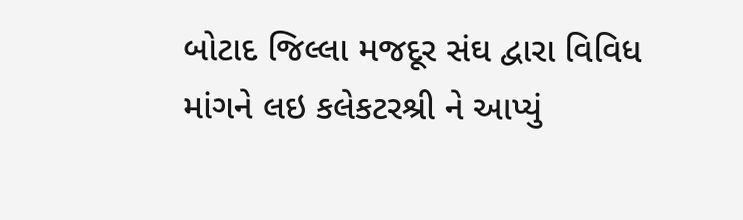બોટાદ જિલ્લા મજદૂર સંઘ દ્વારા વિવિધ માંગને લઇ કલેકટરશ્રી ને આપ્યું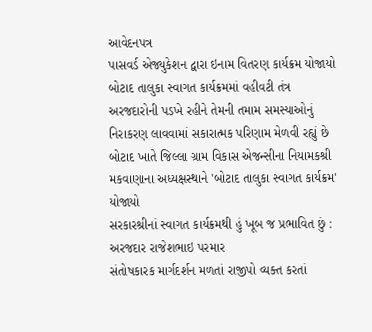આવેદનપત્ર
પાસવર્ડ એજ્યુકેશન દ્વારા ઇનામ વિતરણ કાર્યક્રમ યોજાયો
બોટાદ તાલુકા સ્વાગત કાર્યક્રમમાં વહીવટી તંત્ર અરજદારોની પડખે રહીને તેમની તમામ સમસ્યાઓનું નિરાકરણ લાવવામાં સકારાત્મક પરિણામ મેળવી રહ્યું છે
બોટાદ ખાતે જિલ્લા ગ્રામ વિકાસ એજન્સીના નિયામકશ્રી મકવાણાના અધ્યક્ષસ્થાને 'બોટાદ તાલુકા સ્વાગત કાર્યક્રમ' યોજાયો
સરકારશ્રીનાં સ્વાગત કાર્યક્રમથી હું ખૂબ જ પ્રભાવિત છું : અરજદાર રાજેશભાઇ પરમાર
સંતોષકારક માર્ગદર્શન મળતાં રાજીપો વ્યક્ત કરતાં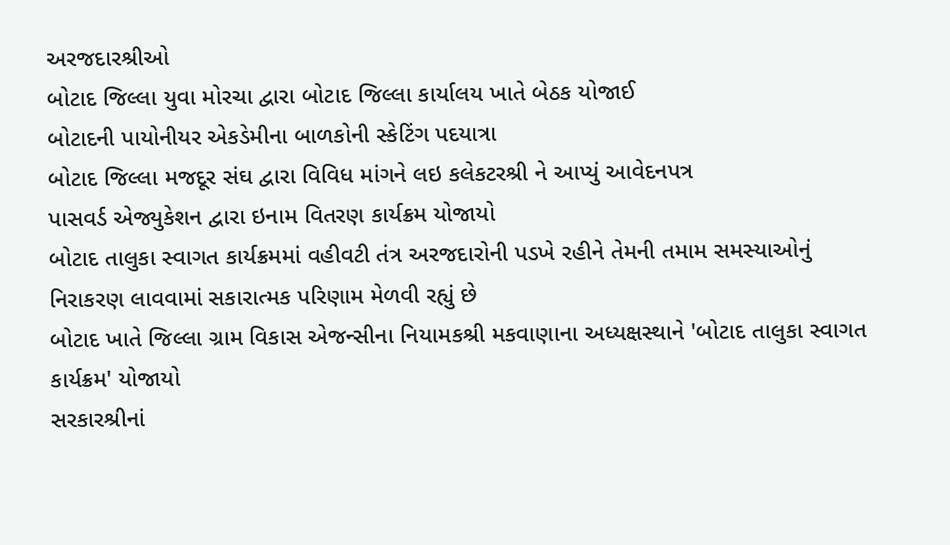અરજદારશ્રીઓ
બોટાદ જિલ્લા યુવા મોરચા દ્વારા બોટાદ જિલ્લા કાર્યાલય ખાતે બેઠક યોજાઈ
બોટાદની પાયોનીયર એકડેમીના બાળકોની સ્કેટિંગ પદયાત્રા
બોટાદ જિલ્લા મજદૂર સંઘ દ્વારા વિવિધ માંગને લઇ કલેકટરશ્રી ને આપ્યું આવેદનપત્ર
પાસવર્ડ એજ્યુકેશન દ્વારા ઇનામ વિતરણ કાર્યક્રમ યોજાયો
બોટાદ તાલુકા સ્વાગત કાર્યક્રમમાં વહીવટી તંત્ર અરજદારોની પડખે રહીને તેમની તમામ સમસ્યાઓનું નિરાકરણ લાવવામાં સકારાત્મક પરિણામ મેળવી રહ્યું છે
બોટાદ ખાતે જિલ્લા ગ્રામ વિકાસ એજન્સીના નિયામકશ્રી મકવાણાના અધ્યક્ષસ્થાને 'બોટાદ તાલુકા સ્વાગત કાર્યક્રમ' યોજાયો
સરકારશ્રીનાં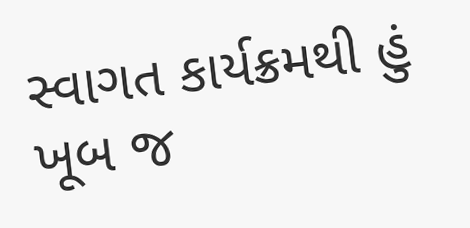સ્વાગત કાર્યક્રમથી હું ખૂબ જ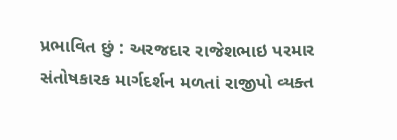પ્રભાવિત છું : અરજદાર રાજેશભાઇ પરમાર
સંતોષકારક માર્ગદર્શન મળતાં રાજીપો વ્યક્ત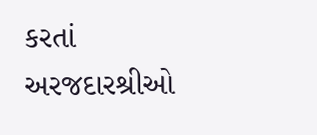કરતાં અરજદારશ્રીઓ